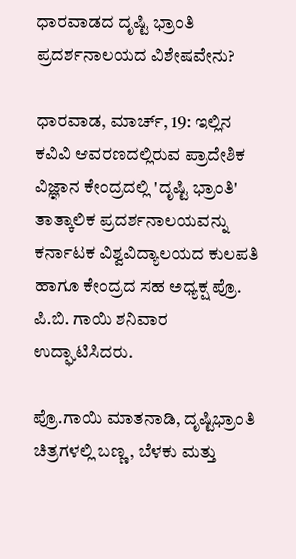ಧಾರವಾಡದ ದೃಷ್ಟಿ ಭ್ರಾಂತಿ ಪ್ರದರ್ಶನಾಲಯದ ವಿಶೇಷವೇನು?

ಧಾರವಾಡ, ಮಾರ್ಚ್, 19: ಇಲ್ಲಿನ ಕವಿವಿ ಆವರಣದಲ್ಲಿರುವ ಪ್ರಾದೇಶಿಕ ವಿಜ್ಞಾನ ಕೇಂದ್ರದಲ್ಲಿ 'ದೃಷ್ಟಿ ಭ್ರಾಂತಿ' ತಾತ್ಕಾಲಿಕ ಪ್ರದರ್ಶನಾಲಯವನ್ನು ಕರ್ನಾಟಕ ವಿಶ್ವವಿದ್ಯಾಲಯದ ಕುಲಪತಿ ಹಾಗೂ ಕೇಂದ್ರದ ಸಹ ಅಧ್ಯಕ್ಷ ಪ್ರೊ. ಪಿ.ಬಿ. ಗಾಯಿ ಶನಿವಾರ ಉದ್ಘಾಟಿಸಿದರು.

ಪ್ರೊ.ಗಾಯಿ ಮಾತನಾಡಿ, ದೃಷ್ಟಿಭ್ರಾಂತಿ ಚಿತ್ರಗಳಲ್ಲಿ ಬಣ್ಣ, ಬೆಳಕು ಮತ್ತು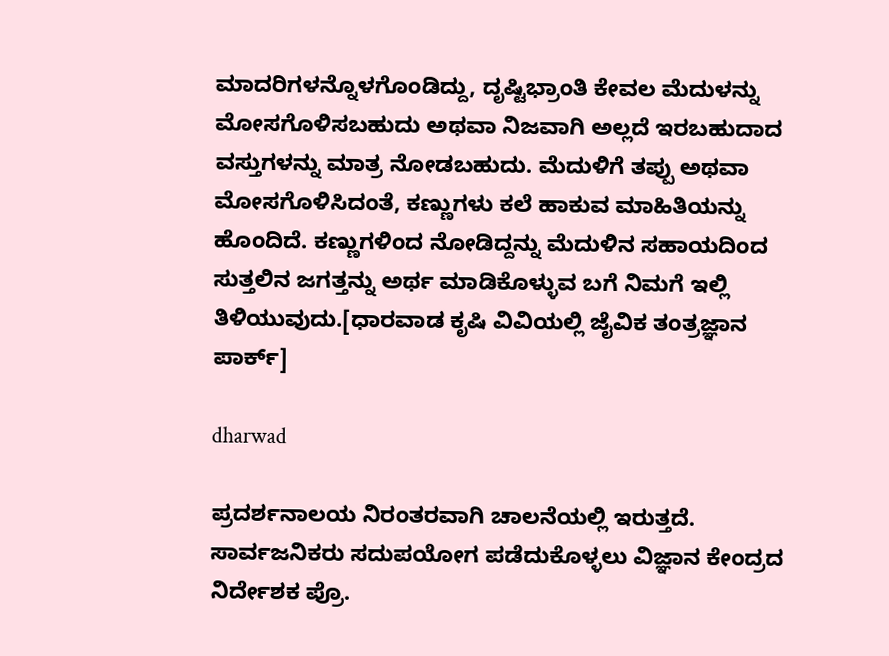ಮಾದರಿಗಳನ್ನೊಳಗೊಂಡಿದ್ದು, ದೃಷ್ಟಿಭ್ರಾಂತಿ ಕೇವಲ ಮೆದುಳನ್ನು ಮೋಸಗೊಳಿಸಬಹುದು ಅಥವಾ ನಿಜವಾಗಿ ಅಲ್ಲದೆ ಇರಬಹುದಾದ ವಸ್ತುಗಳನ್ನು ಮಾತ್ರ ನೋಡಬಹುದು. ಮೆದುಳಿಗೆ ತಪ್ಪು ಅಥವಾ ಮೋಸಗೊಳಿಸಿದಂತೆ, ಕಣ್ಣುಗಳು ಕಲೆ ಹಾಕುವ ಮಾಹಿತಿಯನ್ನು ಹೊಂದಿದೆ. ಕಣ್ಣುಗಳಿಂದ ನೋಡಿದ್ದನ್ನು ಮೆದುಳಿನ ಸಹಾಯದಿಂದ ಸುತ್ತಲಿನ ಜಗತ್ತನ್ನು ಅರ್ಥ ಮಾಡಿಕೊಳ್ಳುವ ಬಗೆ ನಿಮಗೆ ಇಲ್ಲಿ ತಿಳಿಯುವುದು.[ಧಾರವಾಡ ಕೃಷಿ ವಿವಿಯಲ್ಲಿ ಜೈವಿಕ ತಂತ್ರಜ್ಞಾನ ಪಾರ್ಕ್]

dharwad

ಪ್ರದರ್ಶನಾಲಯ ನಿರಂತರವಾಗಿ ಚಾಲನೆಯಲ್ಲಿ ಇರುತ್ತದೆ. ಸಾರ್ವಜನಿಕರು ಸದುಪಯೋಗ ಪಡೆದುಕೊಳ್ಳಲು ವಿಜ್ಞಾನ ಕೇಂದ್ರದ ನಿರ್ದೇಶಕ ಪ್ರೊ.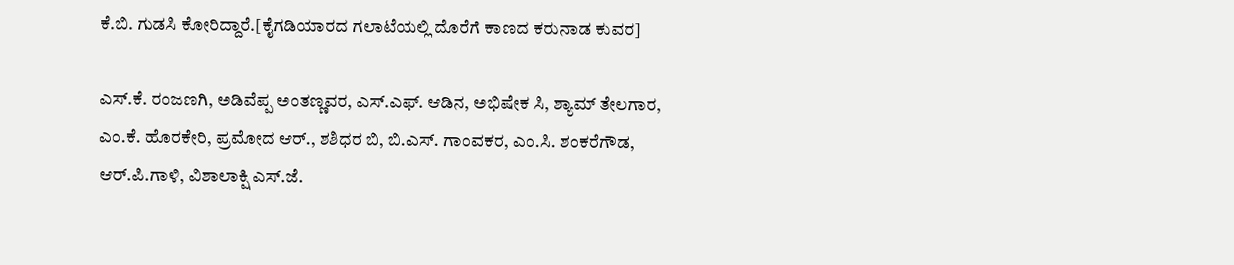ಕೆ.ಬಿ. ಗುಡಸಿ ಕೋರಿದ್ದಾರೆ.[ಕೈಗಡಿಯಾರದ ಗಲಾಟೆಯಲ್ಲಿ ದೊರೆಗೆ ಕಾಣದ ಕರುನಾಡ ಕುವರ]

ಎಸ್.ಕೆ. ರಂಜಣಗಿ, ಅಡಿವೆಪ್ಪ ಅಂತಣ್ಣವರ, ಎಸ್.ಎಫ್. ಆಡಿನ, ಅಭಿಷೇಕ ಸಿ, ಶ್ಯಾಮ್ ತೇಲಗಾರ, ಎಂ.ಕೆ. ಹೊರಕೇರಿ, ಪ್ರಮೋದ ಆರ್., ಶಶಿಧರ ಬಿ, ಬಿ.ಎಸ್. ಗಾಂವಕರ, ಎಂ.ಸಿ. ಶಂಕರೆಗೌಡ, ಆರ್.ಪಿ.ಗಾಳಿ, ವಿಶಾಲಾಕ್ಷಿ ಎಸ್.ಜೆ.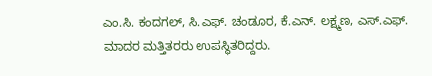ಎಂ.ಸಿ. ಕಂದಗಲ್, ಸಿ.ಎಫ್. ಚಂಡೂರ, ಕೆ.ಎನ್. ಲಕ್ಷ್ಮಣ, ಎಸ್.ಎಫ್. ಮಾದರ ಮತ್ತಿತರರು ಉಪಸ್ಥಿತರಿದ್ದರು.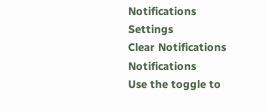Notifications
Settings
Clear Notifications
Notifications
Use the toggle to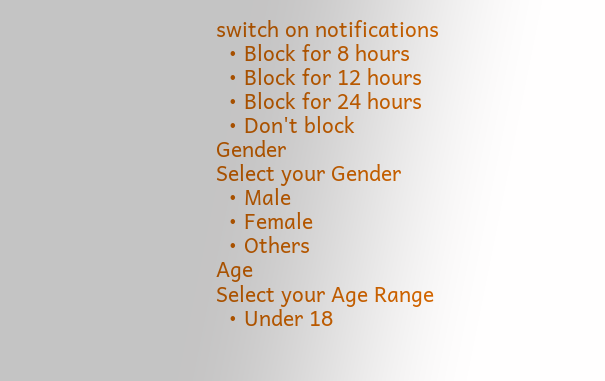switch on notifications
  • Block for 8 hours
  • Block for 12 hours
  • Block for 24 hours
  • Don't block
Gender
Select your Gender
  • Male
  • Female
  • Others
Age
Select your Age Range
  • Under 18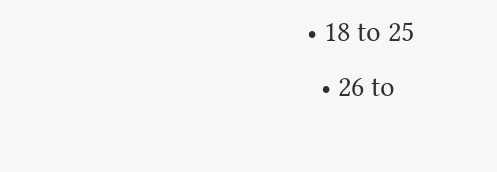• 18 to 25
  • 26 to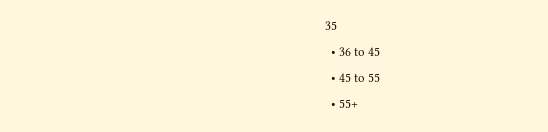35
  • 36 to 45
  • 45 to 55
  • 55+